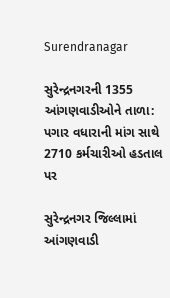Surendranagar

સુરેન્દ્રનગરની 1355 આંગણવાડીઓને તાળા: પગાર વધારાની માંગ સાથે 2710 કર્મચારીઓ હડતાલ પર

સુરેન્દ્રનગર જિલ્લામાં આંગણવાડી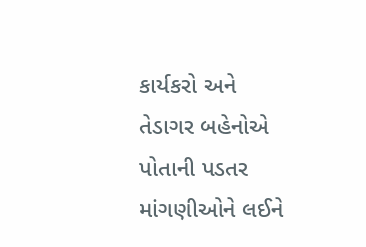કાર્યકરો અને તેડાગર બહેનોએ પોતાની પડતર માંગણીઓને લઈને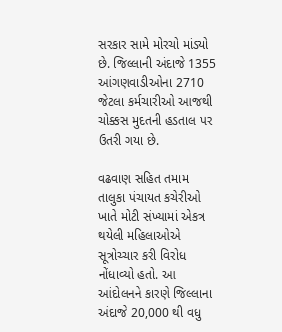સરકાર સામે મોરચો માંડ્યો છે. જિલ્લાની અંદાજે 1355 આંગણવાડીઓના 2710 જેટલા કર્મચારીઓ આજથી ચોક્કસ મુદતની હડતાલ પર ઉતરી ગયા છે.

વઢવાણ સહિત તમામ તાલુકા પંચાયત કચેરીઓ ખાતે મોટી સંખ્યામાં એકત્ર થયેલી મહિલાઓએ સૂત્રોચ્ચાર કરી વિરોધ નોંધાવ્યો હતો. આ આંદોલનને કારણે જિલ્લાના અંદાજે 20,000 થી વધુ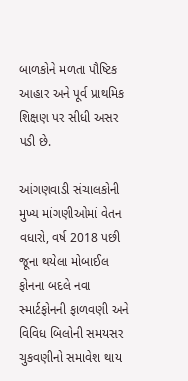બાળકોને મળતા પૌષ્ટિક આહાર અને પૂર્વ પ્રાથમિક શિક્ષણ પર સીધી અસર પડી છે.

આંગણવાડી સંચાલકોની મુખ્ય માંગણીઓમાં વેતન વધારો, વર્ષ 2018 પછી જૂના થયેલા મોબાઈલ ફોનના બદલે નવા સ્માર્ટફોનની ફાળવણી અને વિવિધ બિલોની સમયસર ચુકવણીનો સમાવેશ થાય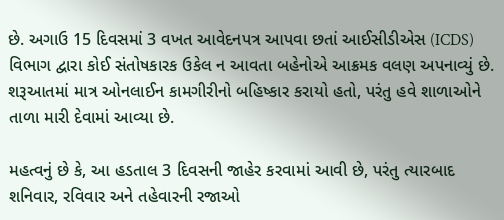છે. અગાઉ 15 દિવસમાં 3 વખત આવેદનપત્ર આપવા છતાં આઈસીડીએસ (ICDS) વિભાગ દ્વારા કોઈ સંતોષકારક ઉકેલ ન આવતા બહેનોએ આક્રમક વલણ અપનાવ્યું છે. શરૂઆતમાં માત્ર ઓનલાઈન કામગીરીનો બહિષ્કાર કરાયો હતો, પરંતુ હવે શાળાઓને તાળા મારી દેવામાં આવ્યા છે.

મહત્વનું છે કે, આ હડતાલ 3 દિવસની જાહેર કરવામાં આવી છે, પરંતુ ત્યારબાદ શનિવાર, રવિવાર અને તહેવારની રજાઓ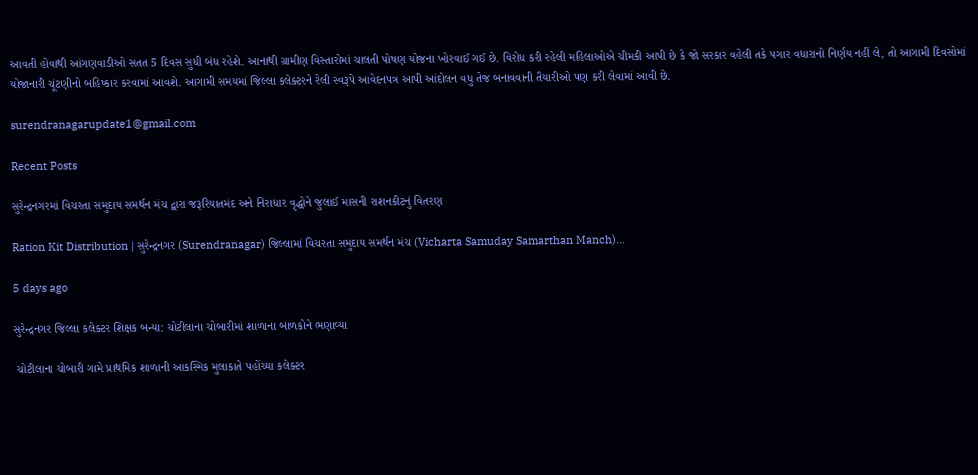આવતી હોવાથી આંગણવાડીઓ સતત 5 દિવસ સુધી બંધ રહેશે. આનાથી ગ્રામીણ વિસ્તારોમાં ચાલતી પોષણ યોજના ખોરવાઈ ગઈ છે. વિરોધ કરી રહેલી મહિલાઓએ ચીમકી આપી છે કે જો સરકાર વહેલી તકે પગાર વધારાનો નિર્ણય નહીં લે, તો આગામી દિવસોમાં યોજાનારી ચૂંટણીનો બહિષ્કાર કરવામાં આવશે. આગામી સમયમાં જિલ્લા કલેક્ટરને રેલી સ્વરૂપે આવેદનપત્ર આપી આંદોલન વધુ તેજ બનાવવાની તૈયારીઓ પણ કરી લેવામાં આવી છે.

surendranagarupdate1@gmail.com

Recent Posts

સુરેન્દ્રનગરમાં વિચરતા સમુદાય સમર્થન મંચ દ્વારા જરૂરિયાતમંદ અને નિરાધાર વૃદ્ધોને જુલાઈ માસની રાશનકીટનું વિતરણ

Ration Kit Distribution | સુરેન્દ્રનગર (Surendranagar) જિલ્લામાં વિચરતા સમુદાય સમર્થન મંચ (Vicharta Samuday Samarthan Manch)…

5 days ago

સુરેન્દ્રનગર જિલ્લા કલેક્ટર શિક્ષક બન્યા: ચોટીલાના ચોબારીમાં શાળાના બાળકોને ભણાવ્યા

 ચોટીલાના ચોબારી ગામે પ્રાથમિક શાળાની આકસ્મિક મુલાકાતે પહોંચ્યા કલેક્ટર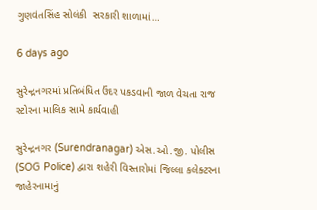ગુણવંતસિંહ સોલંકી  સરકારી શાળામાં…

6 days ago

સુરેન્દ્રનગરમાં પ્રતિબંધિત ઉંદર પકડવાની જાળ વેચતા રાજ સ્ટોરના માલિક સામે કાર્યવાહી

સુરેન્દ્રનગર (Surendranagar) એસ.ઓ.જી. પોલીસ (SOG Police) દ્વારા શહેરી વિસ્તારોમાં જિલ્લા કલેક્ટરના જાહેરનામાનું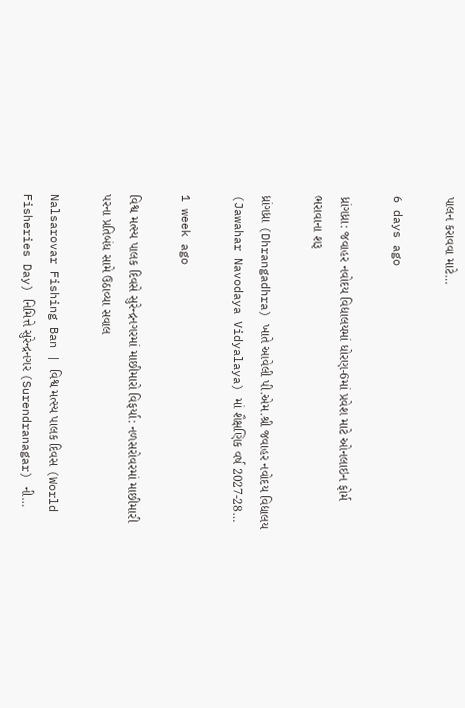પાલન કરાવવા માટે…

6 days ago

ધ્રાંગધ્રા: જવાહર નવોદય વિદ્યાલયમાં ધોરણ-6માં પ્રવેશ માટે ઓનલાઇન ફોર્મ ભરાવાના શરૂ

ધ્રાંગધ્રા (Dhrangadhra) ખાતે આવેલી પી.એમ.શ્રી જવાહર નવોદય વિદ્યાલય (Jawahar Navodaya Vidyalaya) માં શૈક્ષણિક વર્ષ 2027-28…

1 week ago

વિશ્વ મત્સ્ય પાલક દિવસે સુરેન્દ્રનગરમાં માછીમારો વિફર્યા: નળસરોવરમાં માછીમારી પરના પ્રતિબંધ સામે ઉઠાવ્યા સવાલ

Nalsarovar Fishing Ban | વિશ્વ મત્સ્ય પાલક દિવસ (World Fisheries Day) નિમિત્તે સુરેન્દ્રનગર (Surendranagar) ની…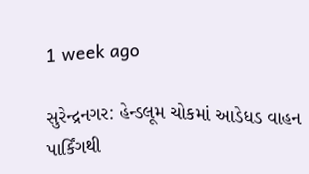1 week ago

સુરેન્દ્રનગર: હેન્ડલૂમ ચોકમાં આડેધડ વાહન પાર્કિંગથી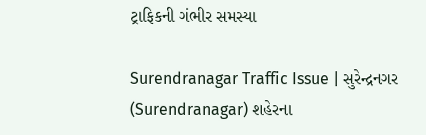ટ્રાફિકની ગંભીર સમસ્યા

Surendranagar Traffic Issue | સુરેન્દ્રનગર (Surendranagar) શહેરના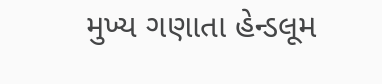મુખ્ય ગણાતા હેન્ડલૂમ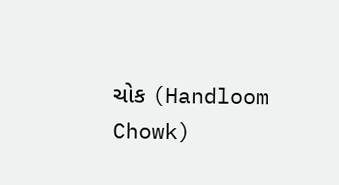ચોક (Handloom Chowk)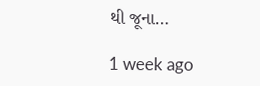થી જૂના…

1 week ago